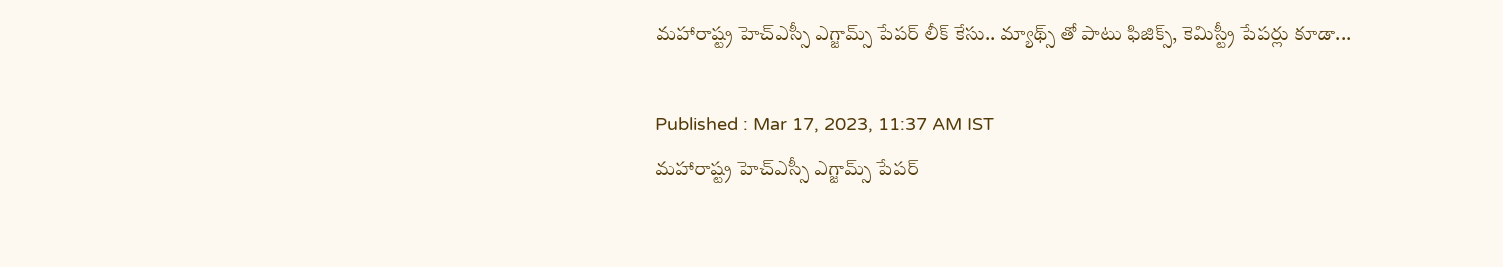మహారాష్ట్ర హెచ్ఎస్సీ ఎగ్జామ్స్ పేపర్ లీక్ కేసు.. మ్యాథ్స్ తో పాటు ఫిజిక్స్, కెమిస్ట్రీ పేపర్లు కూడా...

Published : Mar 17, 2023, 11:37 AM IST
మహారాష్ట్ర హెచ్ఎస్సీ ఎగ్జామ్స్ పేపర్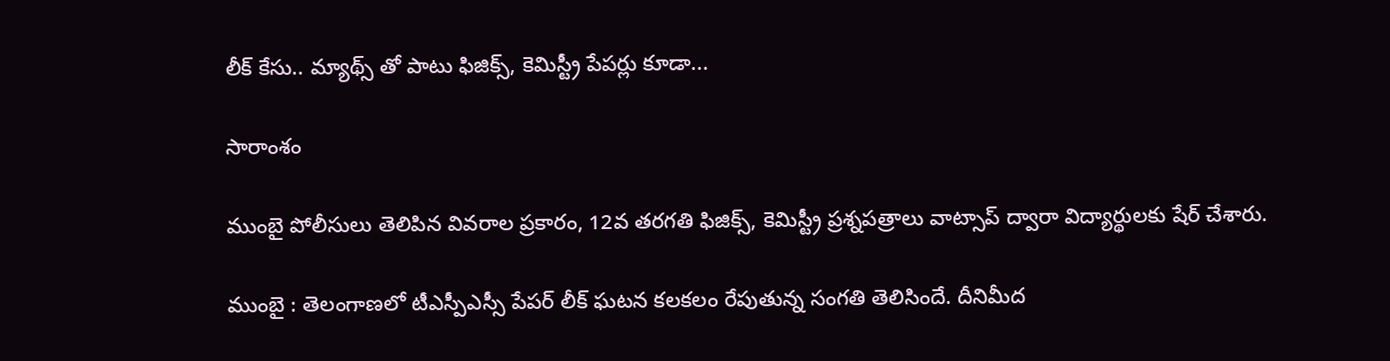లీక్ కేసు.. మ్యాథ్స్ తో పాటు ఫిజిక్స్, కెమిస్ట్రీ పేపర్లు కూడా...

సారాంశం

ముంబై పోలీసులు తెలిపిన వివరాల ప్రకారం, 12వ తరగతి ఫిజిక్స్, కెమిస్ట్రీ ప్రశ్నపత్రాలు వాట్సాప్ ద్వారా విద్యార్థులకు షేర్ చేశారు.

ముంబై : తెలంగాణలో టీఎస్పీఎస్సీ పేపర్ లీక్ ఘటన కలకలం రేపుతున్న సంగతి తెలిసిందే. దీనిమీద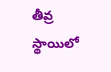తీవ్ర స్థాయిలో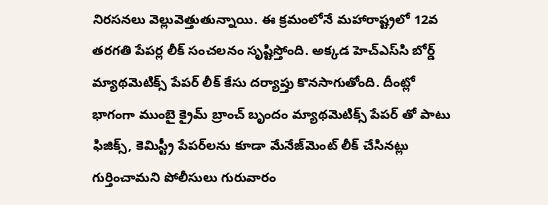నిరసనలు వెల్లువెత్తుతున్నాయి. ఈ క్రమంలోనే మహారాష్ట్రలో 12వ తరగతి పేపర్ల లీక్ సంచలనం సృష్టిస్తోంది. అక్కడ హెచ్‌ఎస్‌సి బోర్డ్ మ్యాథమెటిక్స్ పేపర్ లీక్ కేసు దర్యాప్తు కొనసాగుతోంది. దీంట్లో భాగంగా ముంబై క్రైమ్ బ్రాంచ్ బృందం మ్యాథమెటిక్స్ పేపర్ తో పాటు ఫిజిక్స్, కెమిస్ట్రీ పేపర్‌లను కూడా మేనేజ్‌మెంట్ లీక్ చేసినట్లు గుర్తించామని పోలీసులు గురువారం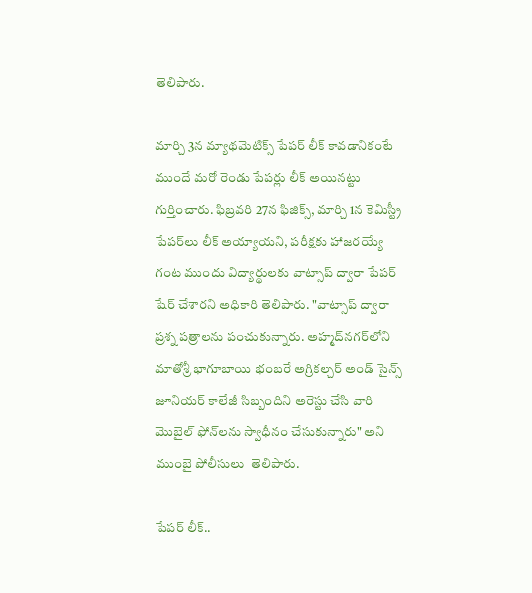తెలిపారు.

మార్చి 3న మ్యాథమెటిక్స్ పేపర్ లీక్ కావడానికంటే ముందే మరో రెండు పేపర్లు లీక్ అయినట్టు గుర్తించారు. ఫిబ్రవరి 27న ఫిజిక్స్, మార్చి 1న కెమిస్ట్రీ పేపర్‌లు లీక్ అయ్యాయని, పరీక్షకు హాజరయ్యే  గంట ముందు విద్యార్థులకు వాట్సాప్ ద్వారా పేపర్ షేర్ చేశారని అధికారి తెలిపారు. "వాట్సాప్ ద్వారా ప్రశ్న పత్రాలను పంచుకున్నారు. అహ్మద్‌నగర్‌లోని మాతోశ్రీ భాగూబాయి భంబరే అగ్రికల్చర్ అండ్ సైన్స్ జూనియర్ కాలేజీ సిబ్బందిని అరెస్టు చేసి వారి మొబైల్ ఫోన్‌లను స్వాధీనం చేసుకున్నారు" అని ముంబై పోలీసులు  తెలిపారు.

పేపర్ లీక్‌..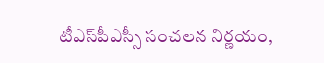టీఎస్‌పీఎస్సీ సంచలన నిర్ణయం,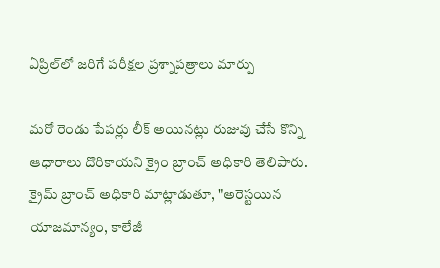ఏప్రిల్‌లో జరిగే పరీక్షల ప్రశ్నాపత్రాలు మార్పు

మరో రెండు పేపర్లు లీక్ అయినట్లు రుజువు చేసే కొన్ని ఆధారాలు దొరికాయని క్రైం బ్రాంచ్ అధికారి తెలిపారు. క్రైమ్ బ్రాంచ్ అధికారి మాట్లాడుతూ, "అరెస్టయిన యాజమాన్యం, కాలేజీ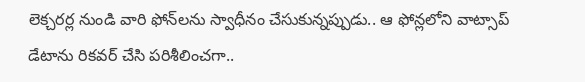లెక్చరర్ల నుండి వారి ఫోన్‌లను స్వాధీనం చేసుకున్నప్పుడు.. ఆ ఫోన్లలోని వాట్సాప్ డేటాను రికవర్ చేసి పరిశీలించగా..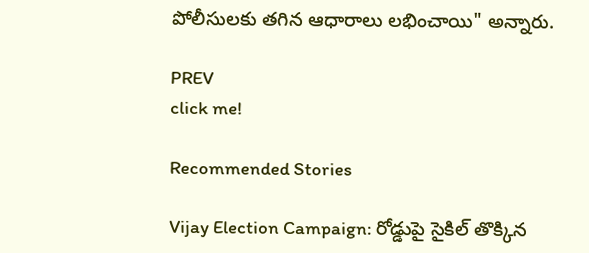పోలీసులకు తగిన ఆధారాలు లభించాయి" అన్నారు.

PREV
click me!

Recommended Stories

Vijay Election Campaign: రోడ్డుపై సైకిల్ తొక్కిన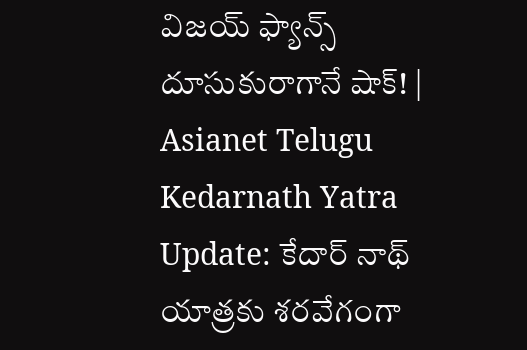విజయ్ ఫ్యాన్స్ దూసుకురాగానే షాక్! | Asianet Telugu
Kedarnath Yatra Update: కేదార్ నాథ్ యాత్రకు శరవేగంగా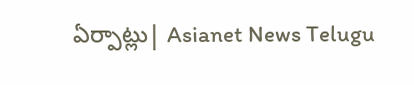ఏర్పాట్లు| Asianet News Telugu